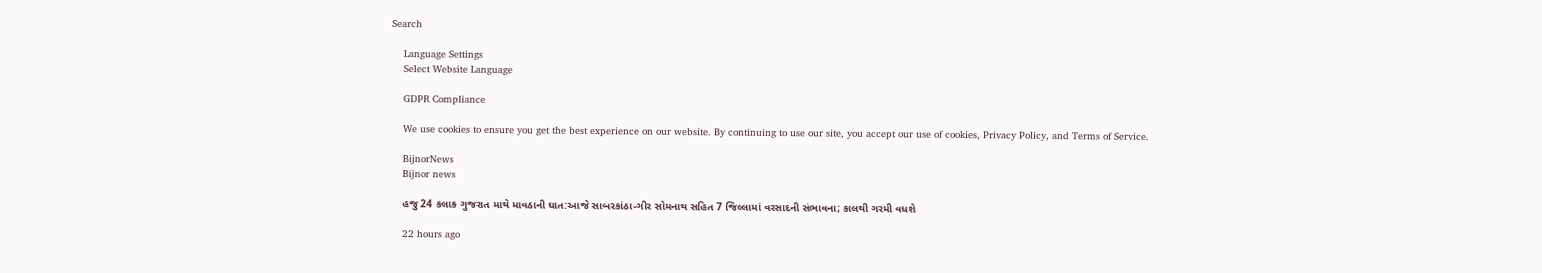Search

    Language Settings
    Select Website Language

    GDPR Compliance

    We use cookies to ensure you get the best experience on our website. By continuing to use our site, you accept our use of cookies, Privacy Policy, and Terms of Service.

    BijnorNews
    Bijnor news

    હજુ 24 કલાક ગુજરાત માથે માવઠાની ઘાત:આજે સાબરકાંઠા-ગીર સોમનાથ સહિત 7 જિલ્લામાં વરસાદની સંભાવના; કાલથી ગરમી વધશે

    22 hours ago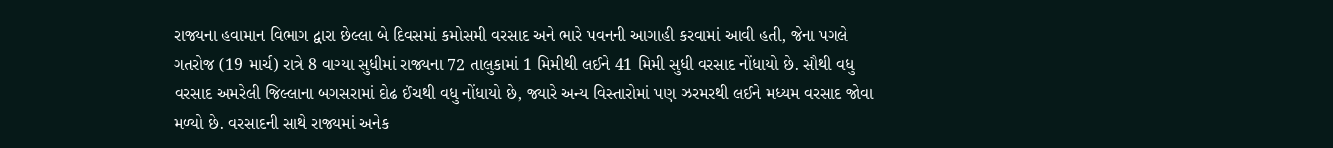રાજ્યના હવામાન વિભાગ દ્વારા છેલ્લા બે દિવસમાં કમોસમી વરસાદ અને ભારે પવનની આગાહી કરવામાં આવી હતી, જેના પગલે ગતરોજ (19 માર્ચ) રાત્રે 8 વાગ્યા સુધીમાં રાજ્યના 72 તાલુકામાં 1 મિમીથી લઈને 41 મિમી સુધી વરસાદ નોંધાયો છે. સૌથી વધુ વરસાદ અમરેલી જિલ્લાના બગસરામાં દોઢ ઈંચથી વધુ નોંધાયો છે, જ્યારે અન્ય વિસ્તારોમાં પણ ઝરમરથી લઈને મધ્યમ વરસાદ જોવા મળ્યો છે. વરસાદની સાથે રાજ્યમાં અનેક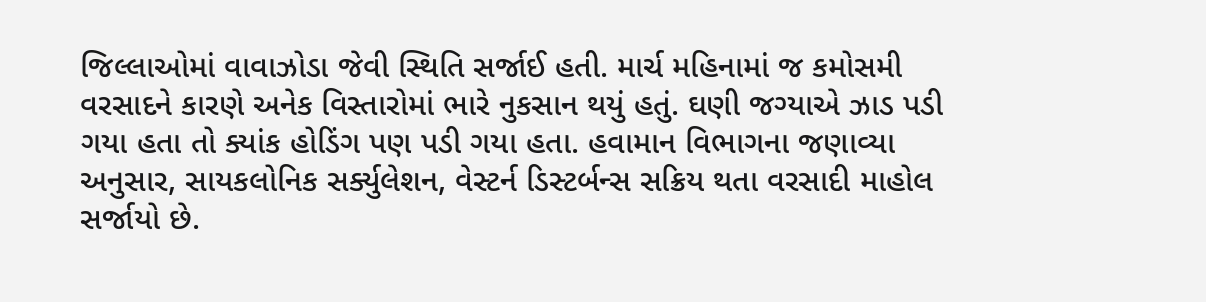જિલ્લાઓમાં વાવાઝોડા જેવી સ્થિતિ સર્જાઈ હતી. માર્ચ મહિનામાં જ કમોસમી વરસાદને કારણે અનેક વિસ્તારોમાં ભારે નુકસાન થયું હતું. ઘણી જગ્યાએ ઝાડ પડી ગયા હતા તો ક્યાંક હોડિંગ પણ પડી ગયા હતા. હવામાન વિભાગના જણાવ્યા અનુસાર, સાયકલોનિક સર્ક્યુલેશન, વેસ્ટર્ન ડિસ્ટર્બન્સ સક્રિય થતા વરસાદી માહોલ સર્જાયો છે.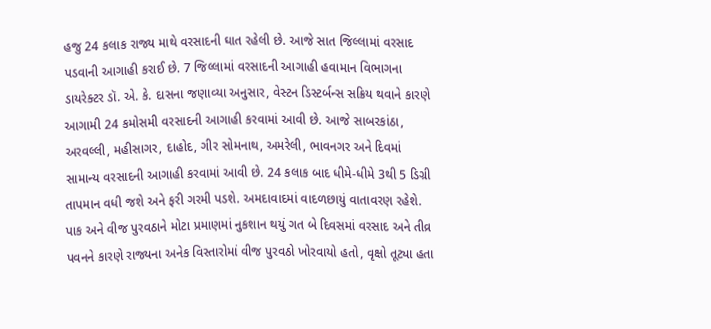હજુ 24 કલાક રાજ્ય માથે વરસાદની ઘાત રહેલી છે. આજે સાત જિલ્લામાં વરસાદ પડવાની આગાહી કરાઈ છે. 7 જિલ્લામાં વરસાદની આગાહી હવામાન વિભાગના ડાયરેક્ટર ડૉ. એ. કે. દાસના જણાવ્યા અનુસાર, વેસ્ટન ડિસ્ટર્બન્સ સક્રિય થવાને કારણે આગામી 24 કમોસમી વરસાદની આગાહી કરવામાં આવી છે. આજે સાબરકાંઠા, અરવલ્લી, મહીસાગર, દાહોદ, ગીર સોમનાથ, અમરેલી, ભાવનગર અને દિવમાં સામાન્ય વરસાદની આગાહી કરવામાં આવી છે. 24 કલાક બાદ ધીમે-ધીમે 3થી 5 ડિગ્રી તાપમાન વધી જશે અને ફરી ગરમી પડશે. અમદાવાદમાં વાદળછાયું વાતાવરણ રહેશે. પાક અને વીજ પુરવઠાને મોટા પ્રમાણમાં નુકશાન થયું ગત બે દિવસમાં વરસાદ અને તીવ્ર પવનને કારણે રાજ્યના અનેક વિસ્તારોમાં વીજ પુરવઠો ખોરવાયો હતો, વૃક્ષો તૂટ્યા હતા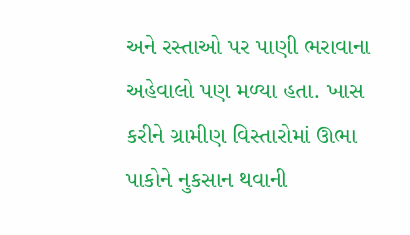અને રસ્તાઓ પર પાણી ભરાવાના અહેવાલો પણ મળ્યા હતા. ખાસ કરીને ગ્રામીણ વિસ્તારોમાં ઊભા પાકોને નુકસાન થવાની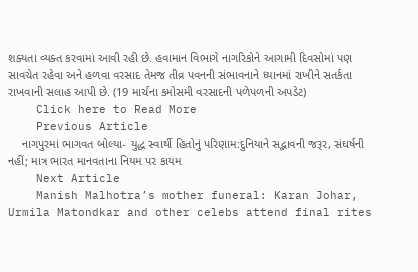શક્યતા વ્યક્ત કરવામાં આવી રહી છે. હવામાન વિભાગે નાગરિકોને આગામી દિવસોમાં પણ સાવચેત રહેવા અને હળવા વરસાદ તેમજ તીવ્ર પવનની સંભાવનાને ધ્યાનમાં રાખીને સતર્કતા રાખવાની સલાહ આપી છે. (19 માર્ચના કમોસમી વરસાદની પળેપળની અપડેટ)
    Click here to Read More
    Previous Article
    નાગપુરમાં ભાગવત બોલ્યા- યુદ્ધ સ્વાર્થી હિતોનું પરિણામ:દુનિયાને સદ્ભાવની જરૂર, સંઘર્ષની નહીં; માત્ર ભારત માનવતાના નિયમ પર કાયમ
    Next Article
    Manish Malhotra’s mother funeral: Karan Johar, Urmila Matondkar and other celebs attend final rites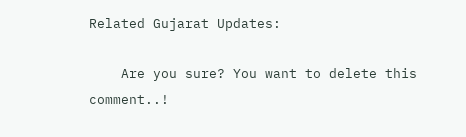Related Gujarat Updates:

    Are you sure? You want to delete this comment..!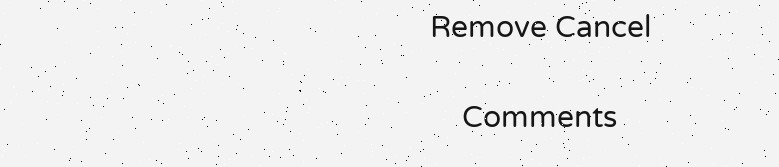Remove Cancel

    Comments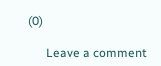(0)

      Leave a comment